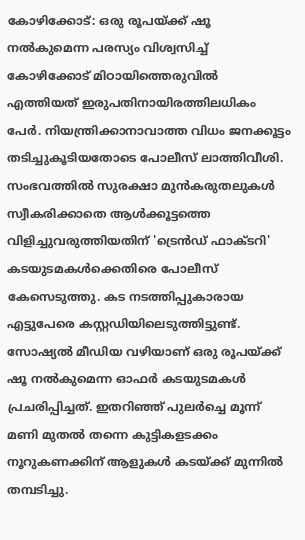കോഴിക്കോട്: ഒരു രൂപയ്ക്ക് ഷൂ നൽകുമെന്ന പരസ്യം വിശ്വസിച്ച് കോഴിക്കോട് മിഠായിത്തെരുവിൽ എത്തിയത് ഇരുപതിനായിരത്തിലധികം പേർ. നിയന്ത്രിക്കാനാവാത്ത വിധം ജനക്കൂട്ടം തടിച്ചുകൂടിയതോടെ പോലീസ് ലാത്തിവീശി. സംഭവത്തിൽ സുരക്ഷാ മുൻകരുതലുകൾ സ്വീകരിക്കാതെ ആൾക്കൂട്ടത്തെ വിളിച്ചുവരുത്തിയതിന് 'ട്രെൻഡ് ഫാക്ടറി' കടയുടമകൾക്കെതിരെ പോലീസ് കേസെടുത്തു. കട നടത്തിപ്പുകാരായ എട്ടുപേരെ കസ്റ്റഡിയിലെടുത്തിട്ടുണ്ട്.
സോഷ്യൽ മീഡിയ വഴിയാണ് ഒരു രൂപയ്ക്ക് ഷൂ നൽകുമെന്ന ഓഫർ കടയുടമകൾ പ്രചരിപ്പിച്ചത്. ഇതറിഞ്ഞ് പുലർച്ചെ മൂന്ന് മണി മുതൽ തന്നെ കുട്ടികളടക്കം നൂറുകണക്കിന് ആളുകൾ കടയ്ക്ക് മുന്നിൽ തമ്പടിച്ചു.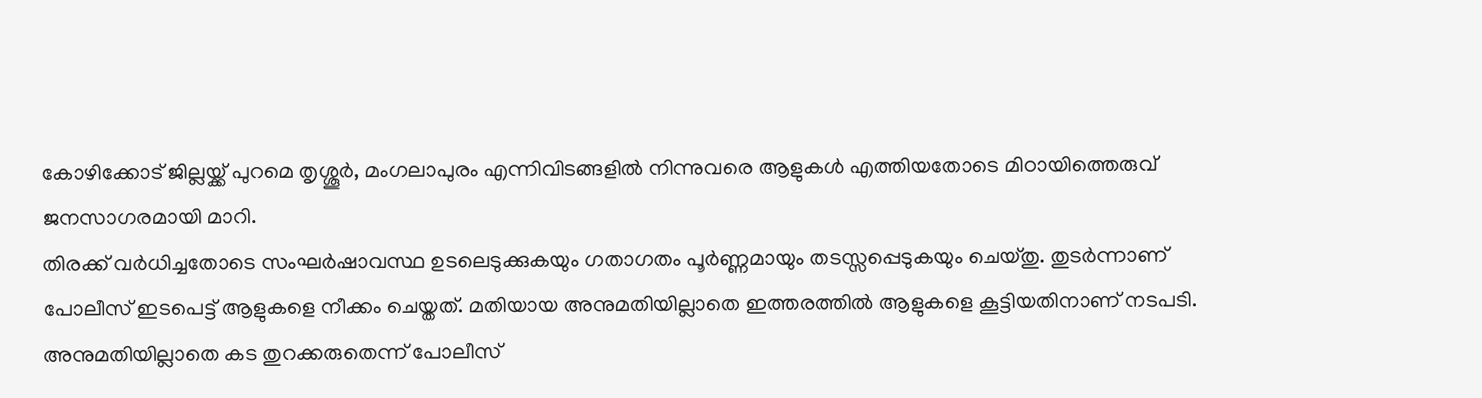കോഴിക്കോട് ജില്ലയ്ക്ക് പുറമെ തൃശ്ശൂർ, മംഗലാപുരം എന്നിവിടങ്ങളിൽ നിന്നുവരെ ആളുകൾ എത്തിയതോടെ മിഠായിത്തെരുവ് ജനസാഗരമായി മാറി.
തിരക്ക് വർധിച്ചതോടെ സംഘർഷാവസ്ഥ ഉടലെടുക്കുകയും ഗതാഗതം പൂർണ്ണമായും തടസ്സപ്പെടുകയും ചെയ്തു. തുടർന്നാണ് പോലീസ് ഇടപെട്ട് ആളുകളെ നീക്കം ചെയ്തത്. മതിയായ അനുമതിയില്ലാതെ ഇത്തരത്തിൽ ആളുകളെ കൂട്ടിയതിനാണ് നടപടി. അനുമതിയില്ലാതെ കട തുറക്കരുതെന്ന് പോലീസ്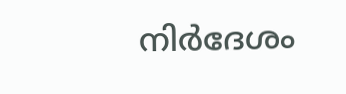നിർദേശം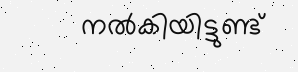നൽകിയിട്ടുണ്ട്